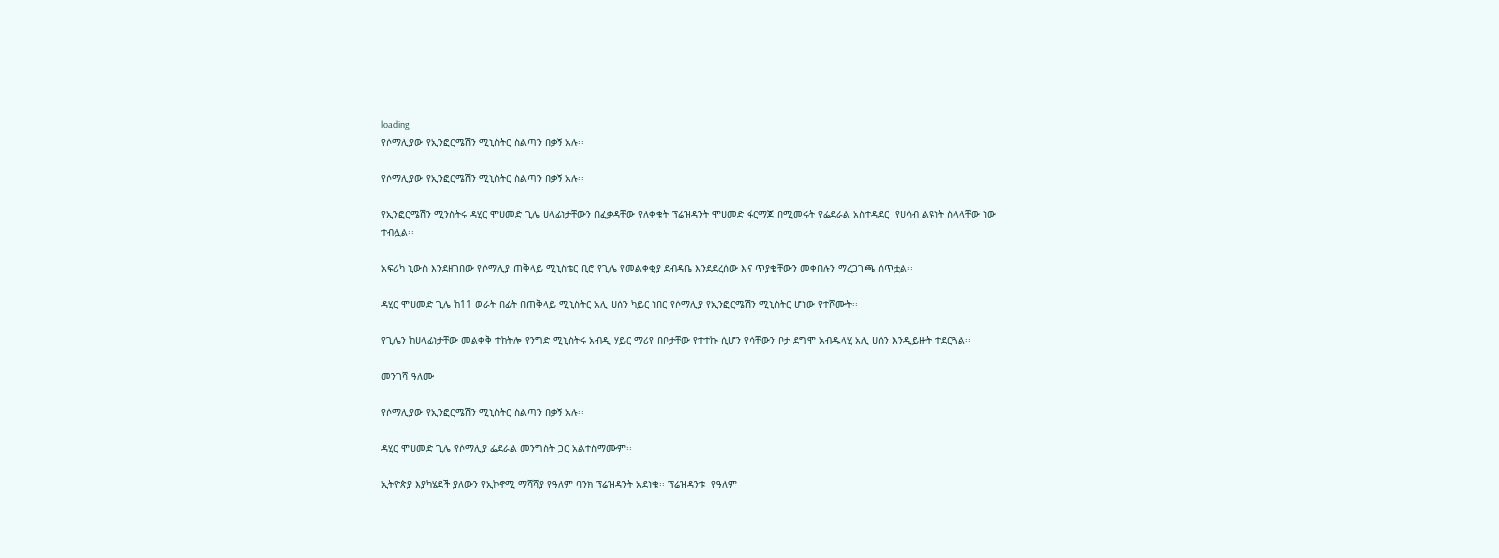loading
የሶማሊያው የኢንፎርሜሽን ሚኒስትር ስልጣን በቃኝ አሉ፡፡

የሶማሊያው የኢንፎርሜሽን ሚኒስትር ስልጣን በቃኝ አሉ፡፡

የኢንፎርሜሽን ሚንስትሩ ዳሂር ሞሀመድ ጊሌ ሀላፊነታቸውን በፈቃዳቸው የለቀቁት ፕሬዝዳንት ሞሀመድ ፋርማጆ በሚመሩት የፌደራል አስተዳደር  የሀሳብ ልዩነት ስላላቸው ነው ተብሏል፡፡

አፍሪካ ኒውስ እንደዘገበው የሶማሊያ ጠቅላይ ሚኒስቴር ቢሮ የጊሌ የመልቀቂያ ደብዳቤ እንደደረሰው እና ጥያቄቸውን መቀበሉን ማረጋገጫ ሰጥቷል፡፡

ዳሂር ሞሀመድ ጊሌ ከ11 ወራት በፊት በጠቅላይ ሚኒስትር አሊ ሀሰን ካይር ነበር የሶማሊያ የኢንፎርሜሽን ሚኒስትር ሆነው የተሾሙት፡፡

የጊሌን ከሀላፊነታቸው መልቀቅ ተከትሎ የንግድ ሚኒስትሩ አብዲ ሃይር ማሪየ በቦታቸው የተተኩ ሲሆን የሳቸውን ቦታ ደግሞ አብዱላሂ አሊ ሀሰን እንዲይዙት ተደርጓል፡፡

መንገሻ ዓለሙ

የሶማሊያው የኢንፎርሜሽን ሚኒስትር ስልጣን በቃኝ አሉ፡፡

ዳሂር ሞሀመድ ጊሌ የሶማሊያ ፌደራል መንግስት ጋር አልተስማሙም፡፡

ኢትዮጵያ እያካሄደች ያለውን የኢኮኖሚ ማሻሻያ የዓለም ባንክ ፕሬዝዳንት አደነቁ፡፡ ፕሬዝዳንቱ  የዓለም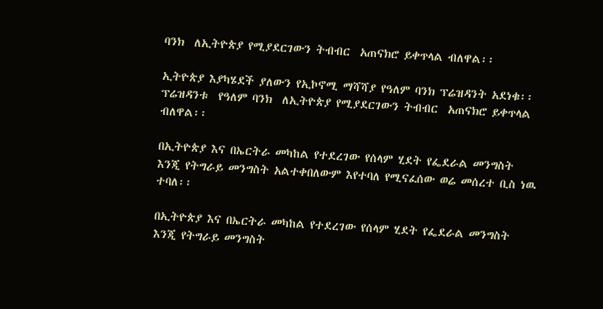ባንክ  ለኢትዮጵያ የሚያደርገውን ትብብር  አጠናክሮ ይቀጥላል ብለዋል፡፡

ኢትዮጵያ እያካሄደች ያለውን የኢኮኖሚ ማሻሻያ የዓለም ባንክ ፕሬዝዳንት አደነቁ፡፡ ፕሬዝዳንቱ  የዓለም ባንክ  ለኢትዮጵያ የሚያደርገውን ትብብር  አጠናክሮ ይቀጥላል ብለዋል፡፡

በኢትዮጵያ እና በኤርትራ መካከል የተደረገው የሰላም ሂደት የፌደራል መንግስት እንጂ የትግራይ መንግስት አልተቀበለውም እየተባለ የሚናፈሰው ወሬ መሰረተ ቢስ ነዉ ተባለ፡፡

በኢትዮጵያ እና በኤርትራ መካከል የተደረገው የሰላም ሂደት የፌደራል መንግስት እንጂ የትግራይ መንግስት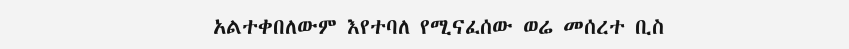አልተቀበለውም እየተባለ የሚናፈሰው ወሬ መሰረተ ቢስ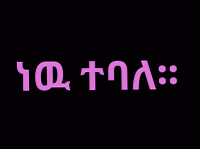ነዉ ተባለ፡፡